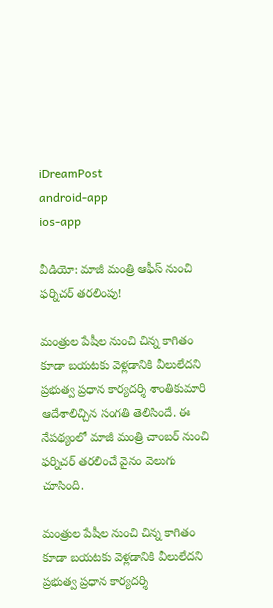iDreamPost
android-app
ios-app

వీడియో: మాజీ మంత్రి ఆఫీస్ నుంచి ఫర్నిచర్ తరలింపు!

మంత్రుల పేషీల నుంచి చిన్న కాగితం కూడా బయటకు వెళ్లడానికి వీలులేదని ప్రభుత్వ ప్రధాన కార్యదర్శి శాంతికుమారి ఆదేశాలిచ్చిన సంగతి తెలిసిందే. ఈ నేపథ్యంలో మాజీ మంత్రి చాంబర్ నుంచి ఫర్నిచర్ తరలించే వైనం వెలుగు చూసింది.

మంత్రుల పేషీల నుంచి చిన్న కాగితం కూడా బయటకు వెళ్లడానికి వీలులేదని ప్రభుత్వ ప్రధాన కార్యదర్శి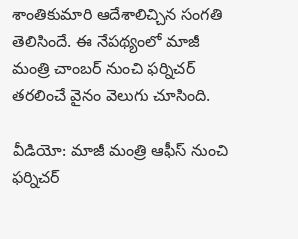శాంతికుమారి ఆదేశాలిచ్చిన సంగతి తెలిసిందే. ఈ నేపథ్యంలో మాజీ మంత్రి చాంబర్ నుంచి ఫర్నిచర్ తరలించే వైనం వెలుగు చూసింది.

వీడియో: మాజీ మంత్రి ఆఫీస్ నుంచి ఫర్నిచర్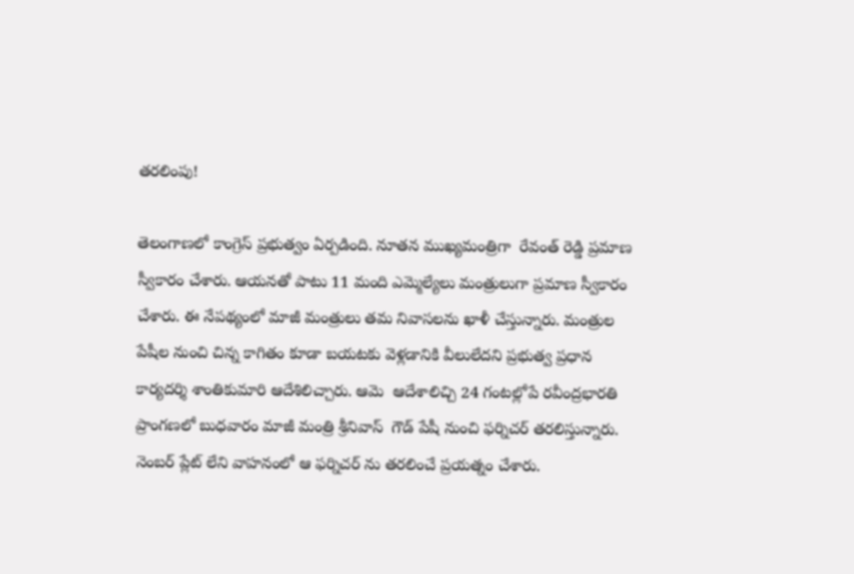తరలింపు!

తెలంగాణలో కాంగ్రెస్ ప్రభుత్వం ఏర్పడింది. నూతన ముఖ్యమంత్రిగా  రేవంత్ రెడ్డి ప్రమాణ స్వీకారం చేశారు. ఆయనతో పాటు 11 మంది ఎమ్మెల్యేలు మంత్రులుగా ప్రమాణ స్వీకారం చేశారు. ఈ నేపథ్యంలో మాజీ మంత్రులు తమ నివాసలను ఖాళీ చేస్తున్నారు. మంత్రుల పేషీల నుంచి చిన్న కాగితం కూడా బయటకు వెళ్లడానికి వీలులేదని ప్రభుత్వ ప్రధాన కార్యదర్శి శాంతికుమారి ఆదేశిలిచ్చారు. ఆమె  ఆదేశాలిచ్చి 24 గంటల్లోపే రవీంద్రభారతి ప్రాంగణలో బుధవారం మాజీ మంత్రి శ్రీనివాస్  గౌడ్ పేషీ నుంచి ఫర్నిచర్ తరలిస్తున్నారు.  నెంబర్ ప్లేట్ లేని వాహనంలో ఆ ఫర్నిచర్ ను తరలించే ప్రయత్నం చేశారు.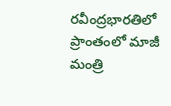రవీంద్రభారతిలో ప్రాంతంలో మాజీ మంత్రి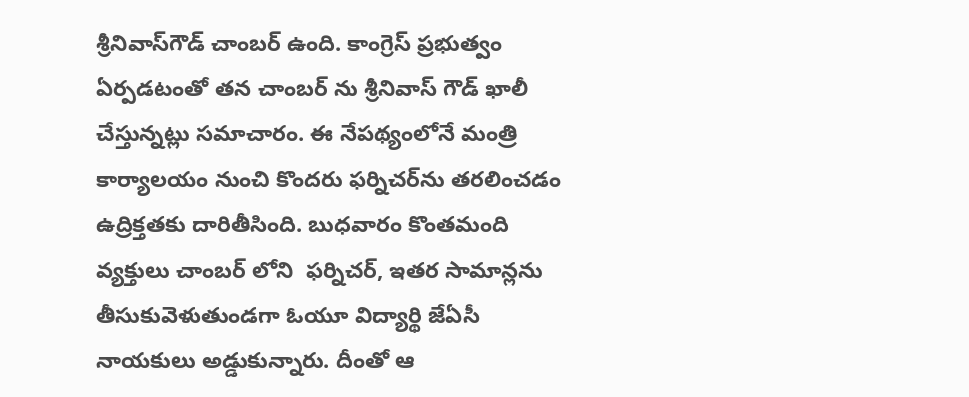శ్రీనివాస్‌గౌడ్‌ చాంబర్‌ ఉంది. కాంగ్రెస్ ప్రభుత్వం ఏర్పడటంతో తన చాంబర్ ను శ్రీనివాస్ గౌడ్ ఖాలీ చేస్తున్నట్లు సమాచారం. ఈ నేపథ్యంలోనే మంత్రి కార్యాలయం నుంచి కొందరు ఫర్నిచర్‌ను తరలించడం ఉద్రిక్తతకు దారితీసింది. బుధవారం కొంతమంది వ్యక్తులు చాంబర్ లోని  ఫర్నిచర్, ఇతర సామాన్లను తీసుకువెళుతుండగా ఓయూ విద్యార్థి జేఏసీ నాయకులు అడ్డుకున్నారు. దీంతో ఆ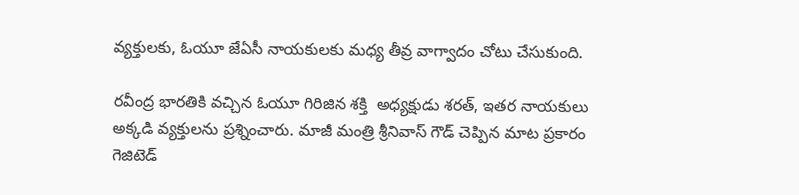వ్యక్తులకు, ఓయూ జేఏసీ నాయకులకు మధ్య తీవ్ర వాగ్వాదం చోటు చేసుకుంది.

రవీంద్ర భారతికి వచ్చిన ఓయూ గిరిజిన శక్తి  అధ్యక్షుడు శరత్, ఇతర నాయకులు అక్కడి వ్యక్తులను ప్రశ్నించారు. మాజీ మంత్రి శ్రీనివాస్ గౌడ్ చెప్పిన మాట ప్రకారం గెజిటెడ్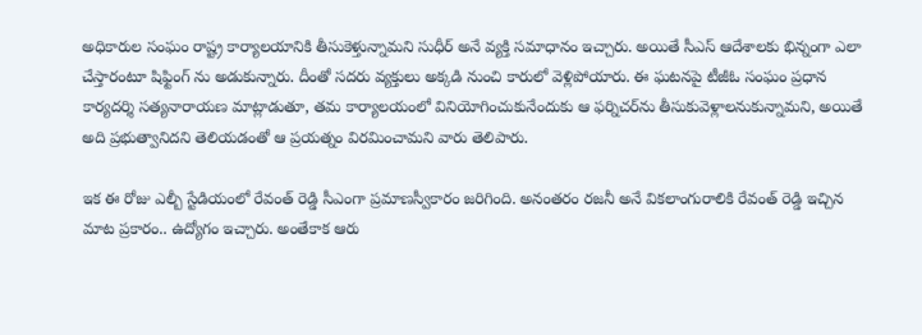అధికారుల సంఘం రాష్ట్ర కార్యాలయానికి తీసుకెళ్తున్నామని సుధీర్ అనే వ్యక్తి సమాధానం ఇచ్చారు. అయితే సీఎస్ ఆదేశాలకు భిన్నంగా ఎలా చేస్తారంటూ షిఫ్టింగ్ ను అడుకున్నారు. దీంతో సదరు వ్యక్తులు అక్కడి నుంచి కారులో వెళ్లిపోయారు. ఈ ఘటనపై టీజీఓ సంఘం ప్రధాన కార్యదర్శి సత్యనారాయణ మాట్లాడుతూ, తమ కార్యాలయంలో వినియోగించుకునేందుకు ఆ ఫర్నిచర్‌ను తీసుకువెళ్లాలనుకున్నామని, అయితే అది ప్రభుత్వానిదని తెలియడంతో ఆ ప్రయత్నం విరమించామని వారు తెలిపారు.

ఇక ఈ రోజు ఎల్బీ స్టేడియంలో రేవంత్ రెడ్డి సీఎంగా ప్రమాణస్వీకారం జరిగింది. అనంతరం రజనీ అనే వికలాంగురాలికి రేవంత్ రెడ్డి ఇచ్చిన మాట ప్రకారం.. ఉద్యోగం ఇచ్చారు. అంతేకాక ఆరు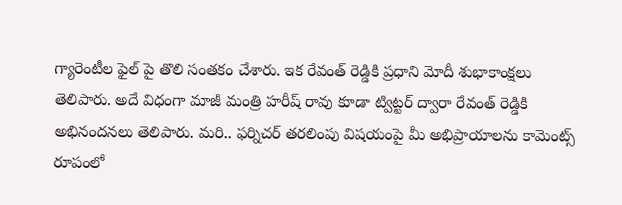గ్యారెంటీల ఫైల్ పై తొలి సంతకం చేశారు. ఇక రేవంత్ రెడ్డికి ప్రధాని మోదీ శుభాకాంక్షలు తెలిపారు. అదే విధంగా మాజీ మంత్రి హరీష్ రావు కూడా ట్విట్టర్ ద్వారా రేవంత్ రెడ్డికి అభినందనలు తెలిపారు. మరి.. ఫర్నిచర్ తరలింపు విషయంపై మీ అభిప్రాయాలను కామెంట్స్ రూపంలో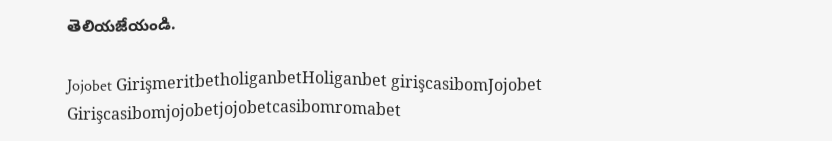తెలియజేయండి.

Jojobet GirişmeritbetholiganbetHoliganbet girişcasibomJojobet Girişcasibomjojobetjojobetcasibomromabet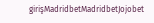girişMadridbetMadridbetJojobet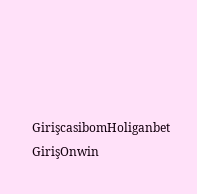GirişcasibomHoliganbet GirişOnwin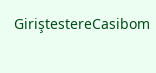GiriştestereCasibom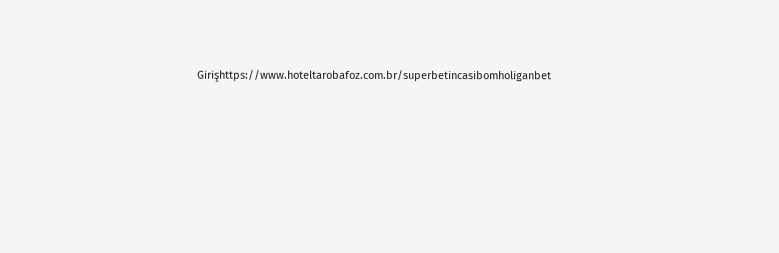Girişhttps://www.hoteltarobafoz.com.br/superbetincasibomholiganbet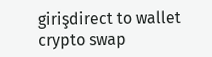girişdirect to wallet crypto swap